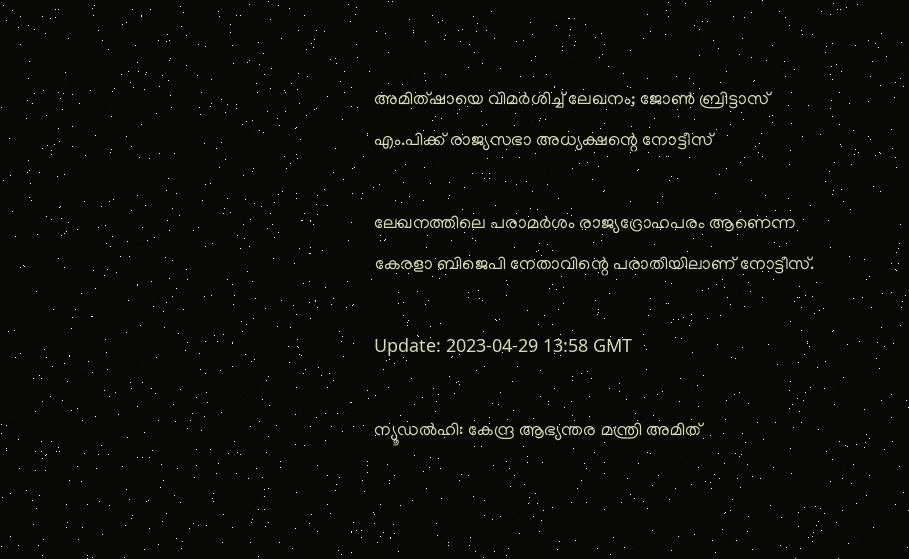അമിത്ഷായെ വിമർശിച്ച് ലേഖനം; ജോൺ ബ്രിട്ടാസ് എം.പിക്ക് രാജ്യസഭാ അധ്യക്ഷന്റെ നോട്ടീസ്

ലേഖനത്തിലെ പരാമര്‍ശം രാജ്യദ്രോഹപരം ആണെന്ന കേരളാ ബിജെപി നേതാവിന്റെ പരാതിയിലാണ് നോട്ടീസ്.

Update: 2023-04-29 13:58 GMT

ന്യൂഡല്‍ഹി: കേന്ദ്ര ആഭ്യന്തര മന്ത്രി അമിത്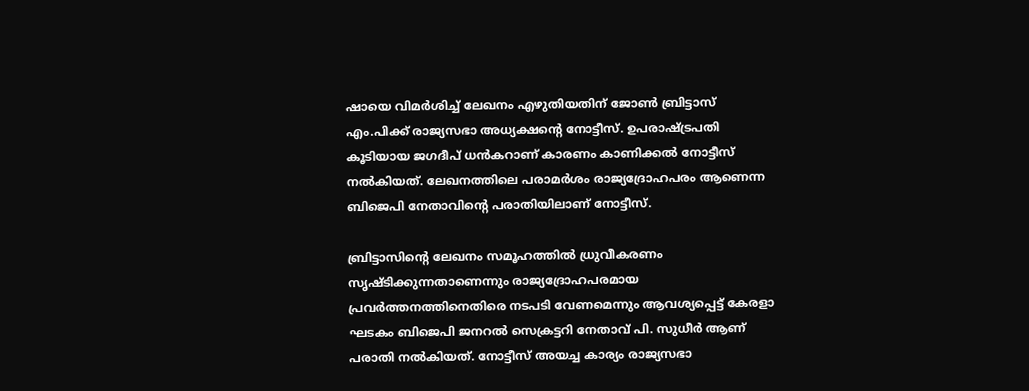ഷായെ വിമര്‍ശിച്ച് ലേഖനം എഴുതിയതിന് ജോണ്‍ ബ്രിട്ടാസ് എം.പിക്ക് രാജ്യസഭാ അധ്യക്ഷന്‍റെ നോട്ടീസ്. ഉപരാഷ്ട്രപതി കൂടിയായ ജഗദീപ് ധന്‍കറാണ് കാരണം കാണിക്കല്‍ നോട്ടീസ് നല്‍കിയത്. ലേഖനത്തിലെ പരാമര്‍ശം രാജ്യദ്രോഹപരം ആണെന്ന ബിജെപി നേതാവിന്റെ പരാതിയിലാണ് നോട്ടീസ്.

ബ്രിട്ടാസിന്റെ ലേഖനം സമൂഹത്തിൽ ധ്രുവീകരണം സൃഷ്ടിക്കുന്നതാണെന്നും രാജ്യദ്രോഹപരമായ പ്രവര്‍ത്തനത്തിനെതിരെ നടപടി വേണമെന്നും ആവശ്യപ്പെട്ട് കേരളാ ഘടകം ബിജെപി ജനറൽ സെക്രട്ടറി നേതാവ് പി. സുധീര്‍ ആണ് പരാതി നൽകിയത്. നോട്ടീസ് അയച്ച കാര്യം രാജ്യസഭാ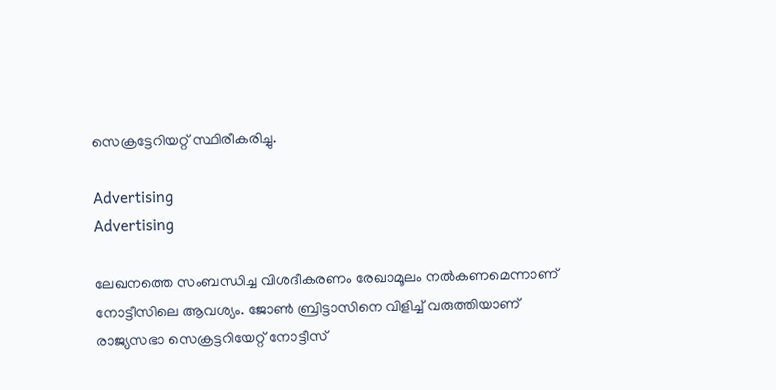സെക്രട്ടേറിയറ്റ് സ്ഥിരീകരിച്ചു.

Advertising
Advertising

ലേഖനത്തെ സംബന്ധിച്ച വിശദീകരണം രേഖാമൂലം നല്‍കണമെന്നാണ് നോട്ടീസിലെ ആവശ്യം. ജോൺ ബ്രിട്ടാസിനെ വിളിച്ച് വരുത്തിയാണ് രാജ്യസഭാ സെക്രട്ടറിയേറ്റ് നോട്ടീസ്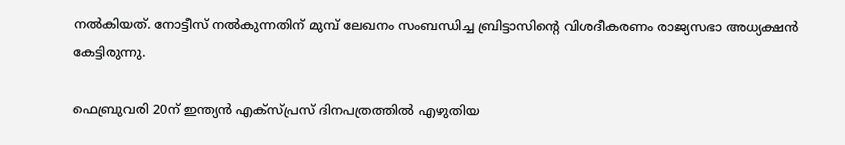നല്‍കിയത്. നോട്ടീസ് നല്‍കുന്നതിന് മുമ്പ് ലേഖനം സംബന്ധിച്ച ബ്രിട്ടാസിന്റെ വിശദീകരണം രാജ്യസഭാ അധ്യക്ഷൻ കേട്ടിരുന്നു.

ഫെബ്രുവരി 20ന് ഇന്ത്യന്‍ എക്‌സ്പ്രസ് ദിനപത്രത്തില്‍ എഴുതിയ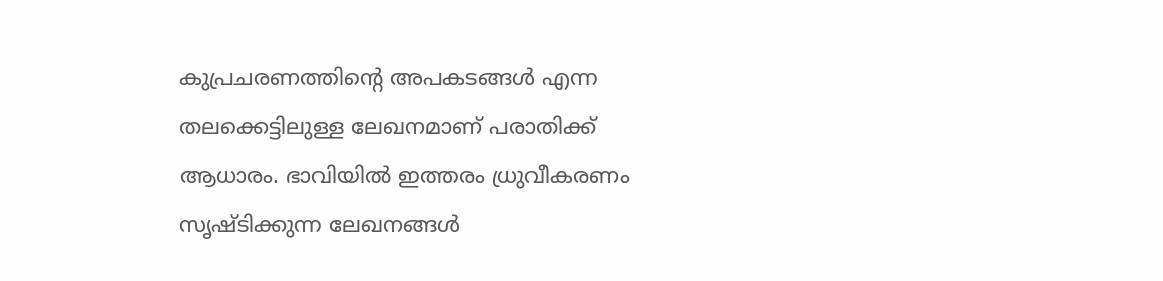കുപ്രചരണത്തിന്റെ അപകടങ്ങൾ എന്ന തലക്കെട്ടിലുള്ള ലേഖനമാണ് പരാതിക്ക് ആധാരം. ഭാവിയിൽ ഇത്തരം ധ്രുവീകരണം സൃഷ്ടിക്കുന്ന ലേഖനങ്ങള്‍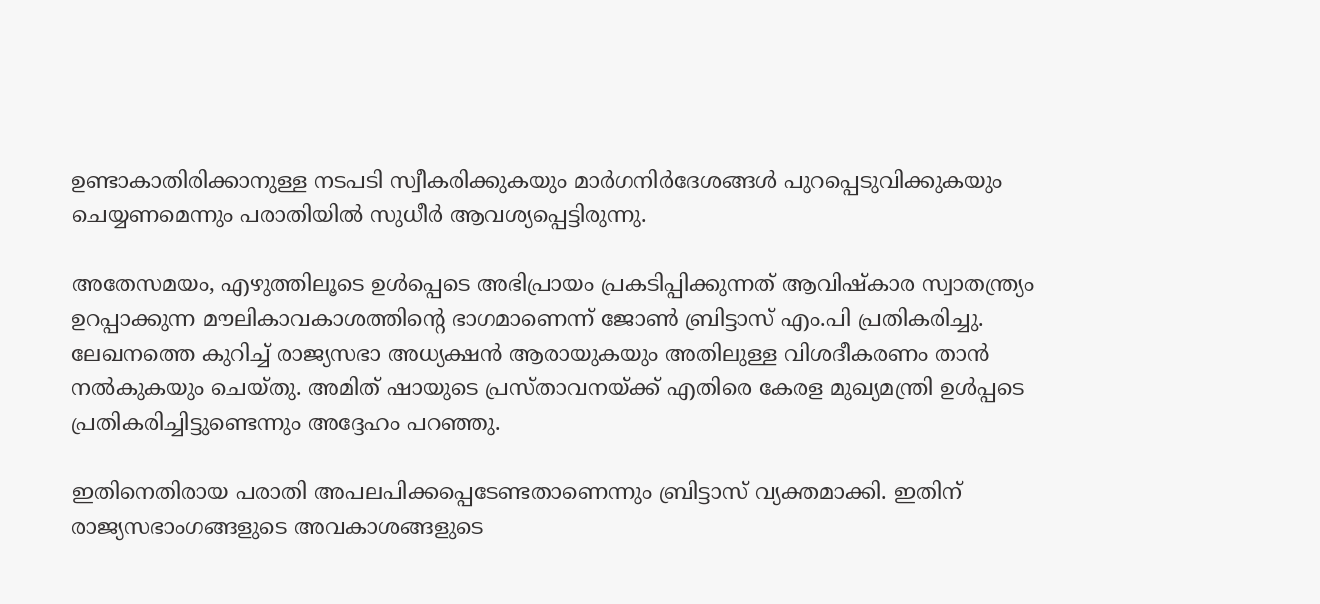ഉണ്ടാകാതിരിക്കാനുള്ള നടപടി സ്വീകരിക്കുകയും മാർഗനിർദേശങ്ങൾ പുറപ്പെടുവിക്കുകയും ചെയ്യണമെന്നും പരാതിയില്‍ സുധീര്‍ ആവശ്യപ്പെട്ടിരുന്നു.

അതേസമയം, എഴുത്തിലൂടെ ഉൾപ്പെടെ അഭിപ്രായം പ്രകടിപ്പിക്കുന്നത് ആവിഷ്കാര സ്വാതന്ത്ര്യം ഉറപ്പാക്കുന്ന മൗലികാവകാശത്തിന്റെ ഭാഗമാണെന്ന് ജോൺ ബ്രിട്ടാസ് എം.പി പ്രതികരിച്ചു. ലേഖനത്തെ കുറിച്ച് രാജ്യസഭാ അധ്യക്ഷൻ ആരായുകയും അതിലുള്ള വിശദീകരണം താൻ നല്‍കുകയും ചെയ്തു. അമിത് ഷായുടെ പ്രസ്താവനയ്ക്ക് എതിരെ കേരള മുഖ്യമന്ത്രി ഉള്‍പ്പടെ പ്രതികരിച്ചിട്ടുണ്ടെന്നും അദ്ദേഹം പറഞ്ഞു.

ഇതിനെതിരായ പരാതി അപലപിക്കപ്പെടേണ്ടതാണെന്നും ബ്രിട്ടാസ് വ്യക്തമാക്കി. ഇതിന് രാജ്യസഭാംഗങ്ങളുടെ അവകാശങ്ങളുടെ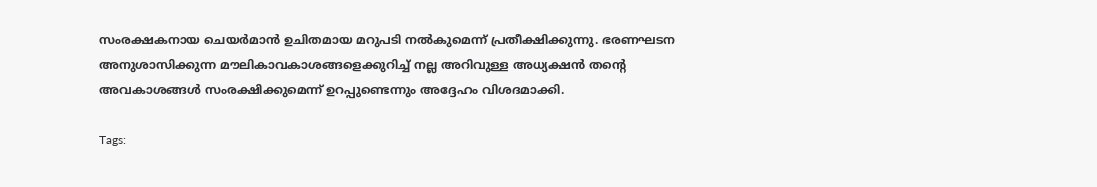സംരക്ഷകനായ ചെയർമാൻ ഉചിതമായ മറുപടി നൽകുമെന്ന് പ്രതീക്ഷിക്കുന്നു. ഭരണഘടന അനുശാസിക്കുന്ന മൗലികാവകാശങ്ങളെക്കുറിച്ച് നല്ല അറിവുള്ള അധ്യക്ഷൻ തന്റെ അവകാശങ്ങൾ സംരക്ഷിക്കുമെന്ന് ഉറപ്പുണ്ടെന്നും അദ്ദേഹം വിശദമാക്കി.

Tags: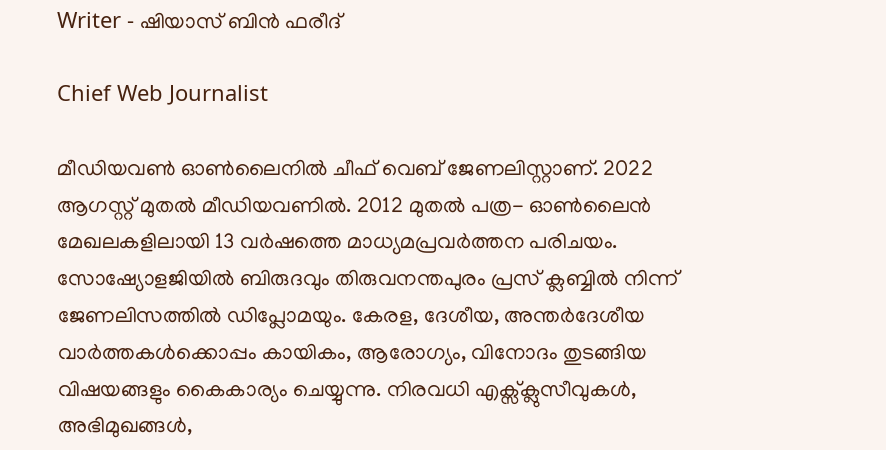Writer - ഷിയാസ് ബിന്‍ ഫരീദ്

Chief Web Journalist

മീഡിയവണ്‍ ഓണ്‍ലൈനില്‍ ചീഫ് വെബ് ജേണലിസ്റ്റാണ്. 2022 ആഗസ്റ്റ് മുതല്‍ മീഡിയവണില്‍. 2012 മുതല്‍ പത്ര- ഓണ്‍ലൈന്‍ മേഖലകളിലായി 13 വര്‍ഷത്തെ മാധ്യമപ്രവര്‍ത്തന പരിചയം. സോഷ്യോളജിയില്‍ ബിരുദവും തിരുവനന്തപുരം പ്രസ് ക്ലബ്ബില്‍ നിന്ന് ജേണലിസത്തില്‍ ഡിപ്ലോമയും. കേരള, ദേശീയ, അന്തര്‍ദേശീയ വാര്‍ത്തകള്‍ക്കൊപ്പം കായികം, ആരോഗ്യം, വിനോദം തുടങ്ങിയ വിഷയങ്ങളും കൈകാര്യം ചെയ്യുന്നു. നിരവധി എക്സ്ക്ലുസീവുകള്‍, അഭിമുഖങ്ങള്‍,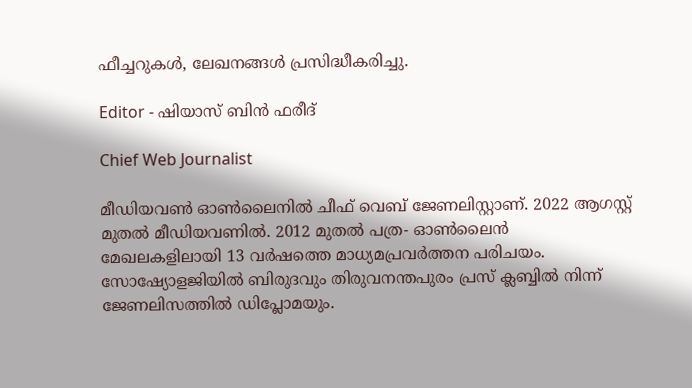ഫീച്ചറുകള്‍, ലേഖനങ്ങള്‍ പ്രസിദ്ധീകരിച്ചു.

Editor - ഷിയാസ് ബിന്‍ ഫരീദ്

Chief Web Journalist

മീഡിയവണ്‍ ഓണ്‍ലൈനില്‍ ചീഫ് വെബ് ജേണലിസ്റ്റാണ്. 2022 ആഗസ്റ്റ് മുതല്‍ മീഡിയവണില്‍. 2012 മുതല്‍ പത്ര- ഓണ്‍ലൈന്‍ മേഖലകളിലായി 13 വര്‍ഷത്തെ മാധ്യമപ്രവര്‍ത്തന പരിചയം. സോഷ്യോളജിയില്‍ ബിരുദവും തിരുവനന്തപുരം പ്രസ് ക്ലബ്ബില്‍ നിന്ന് ജേണലിസത്തില്‍ ഡിപ്ലോമയും.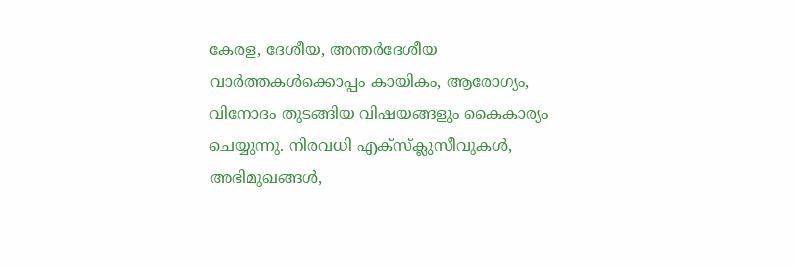കേരള, ദേശീയ, അന്തര്‍ദേശീയ വാര്‍ത്തകള്‍ക്കൊപ്പം കായികം, ആരോഗ്യം, വിനോദം തുടങ്ങിയ വിഷയങ്ങളും കൈകാര്യം ചെയ്യുന്നു. നിരവധി എക്സ്ക്ലുസീവുകള്‍, അഭിമുഖങ്ങള്‍,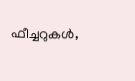ഫീച്ചറുകള്‍,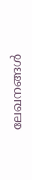ലേഖനങ്ങള്‍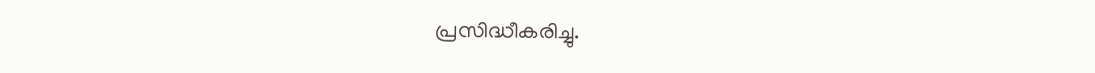പ്രസിദ്ധീകരിച്ചു.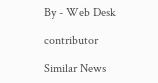By - Web Desk

contributor

Similar News